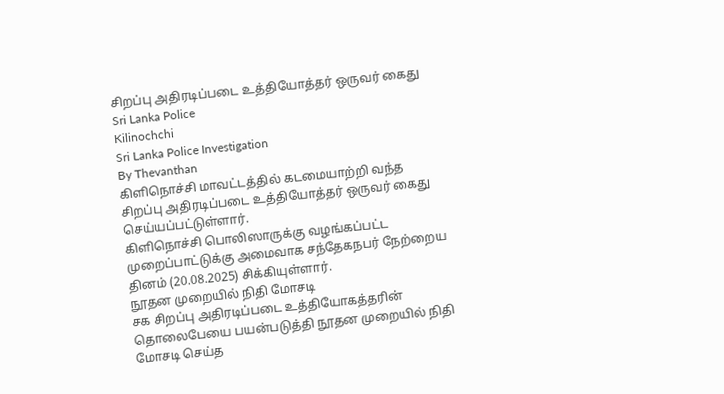சிறப்பு அதிரடிப்படை உத்தியோத்தர் ஒருவர் கைது
Sri Lanka Police
Kilinochchi
Sri Lanka Police Investigation
By Thevanthan
கிளிநொச்சி மாவட்டத்தில் கடமையாற்றி வந்த சிறப்பு அதிரடிப்படை உத்தியோத்தர் ஒருவர் கைது செய்யப்பட்டுள்ளார்.
கிளிநொச்சி பொலிஸாருக்கு வழங்கப்பட்ட முறைப்பாட்டுக்கு அமைவாக சந்தேகநபர் நேற்றைய தினம் (20.08.2025) சிக்கியுள்ளார்.
நூதன முறையில் நிதி மோசடி
சக சிறப்பு அதிரடிப்படை உத்தியோகத்தரின் தொலைபேயை பயன்படுத்தி நூதன முறையில் நிதி மோசடி செய்த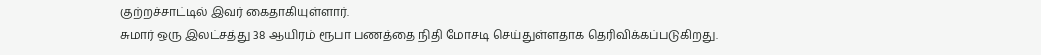குற்றச்சாட்டில் இவர் கைதாகியுள்ளார்.
சுமார் ஒரு இலட்சத்து 38 ஆயிரம் ரூபா பணத்தை நிதி மோசடி செய்துள்ளதாக தெரிவிக்கப்படுகிறது.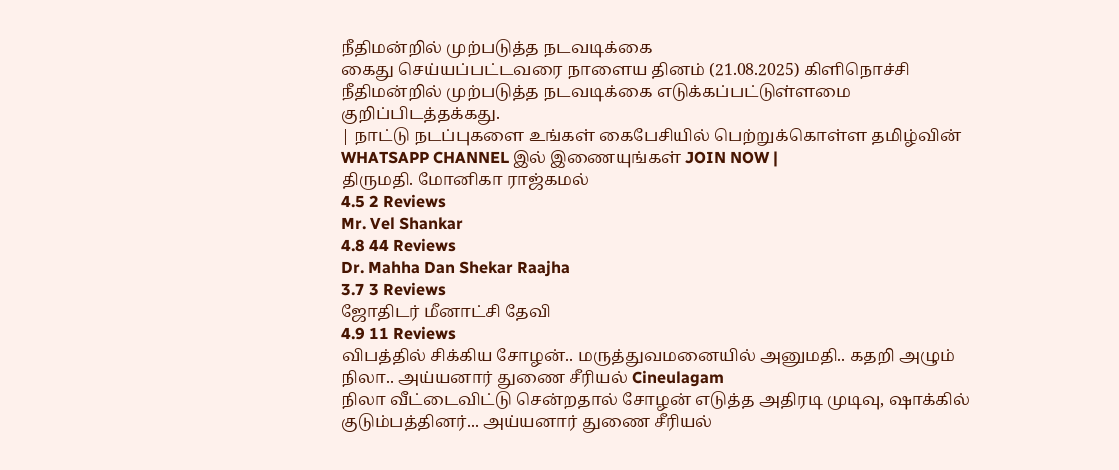நீதிமன்றில் முற்படுத்த நடவடிக்கை
கைது செய்யப்பட்டவரை நாளைய தினம் (21.08.2025) கிளிநொச்சி நீதிமன்றில் முற்படுத்த நடவடிக்கை எடுக்கப்பட்டுள்ளமை குறிப்பிடத்தக்கது.
| நாட்டு நடப்புகளை உங்கள் கைபேசியில் பெற்றுக்கொள்ள தமிழ்வின் WHATSAPP CHANNEL இல் இணையுங்கள் JOIN NOW |
திருமதி. மோனிகா ராஜ்கமல்
4.5 2 Reviews
Mr. Vel Shankar
4.8 44 Reviews
Dr. Mahha Dan Shekar Raajha
3.7 3 Reviews
ஜோதிடர் மீனாட்சி தேவி
4.9 11 Reviews
விபத்தில் சிக்கிய சோழன்.. மருத்துவமனையில் அனுமதி.. கதறி அழும் நிலா.. அய்யனார் துணை சீரியல் Cineulagam
நிலா வீட்டைவிட்டு சென்றதால் சோழன் எடுத்த அதிரடி முடிவு, ஷாக்கில் குடும்பத்தினர்... அய்யனார் துணை சீரியல்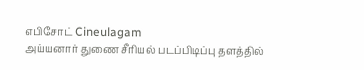எபிசோட் Cineulagam
அய்யனார் துணை சீரியல் படப்பிடிப்பு தளத்தில்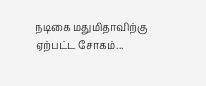நடிகை மதுமிதாவிற்கு ஏற்பட்ட சோகம்...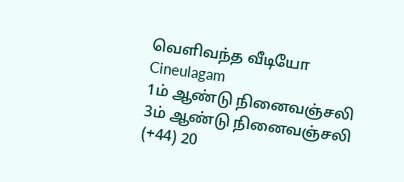வெளிவந்த வீடியோ Cineulagam
1ம் ஆண்டு நினைவஞ்சலி
3ம் ஆண்டு நினைவஞ்சலி
(+44) 20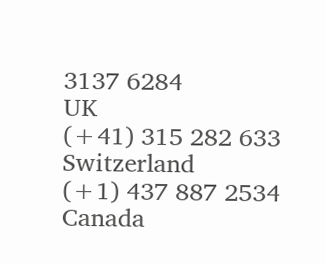3137 6284
UK
(+41) 315 282 633
Switzerland
(+1) 437 887 2534
Canada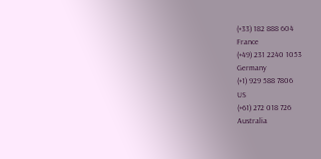(+33) 182 888 604
France
(+49) 231 2240 1053
Germany
(+1) 929 588 7806
US
(+61) 272 018 726
Australia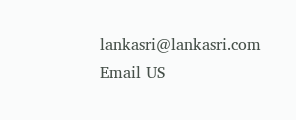lankasri@lankasri.com
Email US